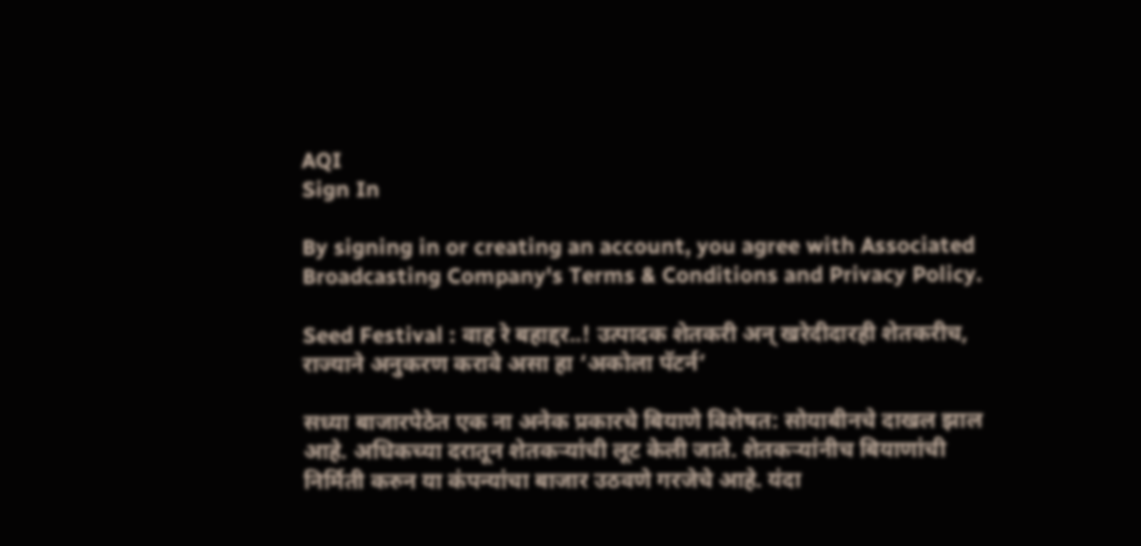AQI
Sign In

By signing in or creating an account, you agree with Associated Broadcasting Company's Terms & Conditions and Privacy Policy.

Seed Festival : वाह रे बहाद्दर..! उत्पादक शेतकरी अन् खरेदीदारही शेतकरीच, राज्याने अनुकरण करावे असा हा ‘अकोला पॅटर्न’

सध्या बाजारपेठेत एक ना अनेक प्रकारचे बियाणे विशेषत: सोयाबीनचे दाखल झाल आहे. अधिकच्या दरातून शेतकऱ्यांची लूट केली जाते. शेतकऱ्यांनीच बियाणांची निर्मिती करुन या कंपन्यांचा बाजार उठवणे गरजेचे आहे. यंदा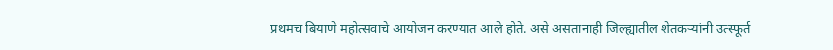प्रथमच बियाणे महोत्सवाचे आयोजन करण्यात आले होते. असे असतानाही जिल्ह्यातील शेतकऱ्यांनी उत्स्फूर्त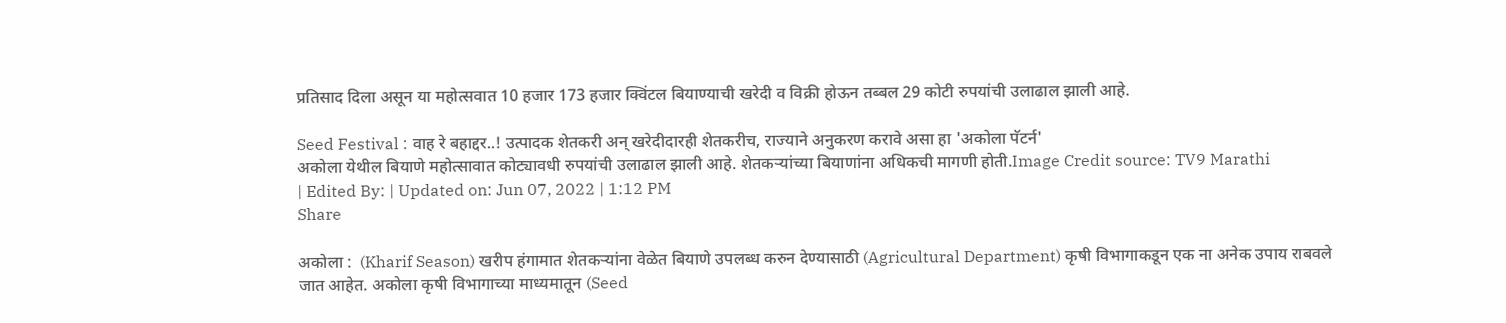प्रतिसाद दिला असून या महोत्सवात 10 हजार 173 हजार क्विंटल बियाण्याची खरेदी व विक्री होऊन तब्बल 29 कोटी रुपयांची उलाढाल झाली आहे.

Seed Festival : वाह रे बहाद्दर..! उत्पादक शेतकरी अन् खरेदीदारही शेतकरीच, राज्याने अनुकरण करावे असा हा 'अकोला पॅटर्न'
अकोला येथील बियाणे महोत्सावात कोट्यावधी रुपयांची उलाढाल झाली आहे. शेतकऱ्यांच्या बियाणांना अधिकची मागणी होती.Image Credit source: TV9 Marathi
| Edited By: | Updated on: Jun 07, 2022 | 1:12 PM
Share

अकोला :  (Kharif Season) खरीप हंगामात शेतकऱ्यांना वेळेत बियाणे उपलब्ध करुन देण्यासाठी (Agricultural Department) कृषी विभागाकडून एक ना अनेक उपाय राबवले जात आहेत. अकोला कृषी विभागाच्या माध्यमातून (Seed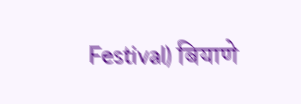Festival) बियाणे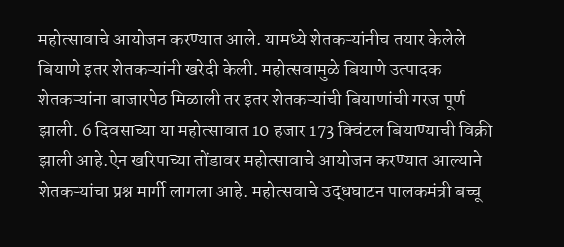महोत्सावाचे आयोजन करण्यात आले. यामध्ये शेतकऱ्यांनीच तयार केलेले बियाणे इतर शेतकऱ्यांनी खरेदी केली. महोत्सवामुळे बियाणे उत्पादक शेतकऱ्यांना बाजारपेठ मिळाली तर इतर शेतकऱ्यांची बियाणांची गरज पूर्ण झाली. 6 दिवसाच्या या महोत्सावात 10 हजार 173 क्विंटल बियाण्याची विक्री झाली आहे.ऐन खरिपाच्या तोंडावर महोत्सावाचे आयोजन करण्यात आल्याने शेतकऱ्यांचा प्रश्न मार्गी लागला आहे. महोत्सवाचे उद्धघाटन पालकमंत्री बच्चू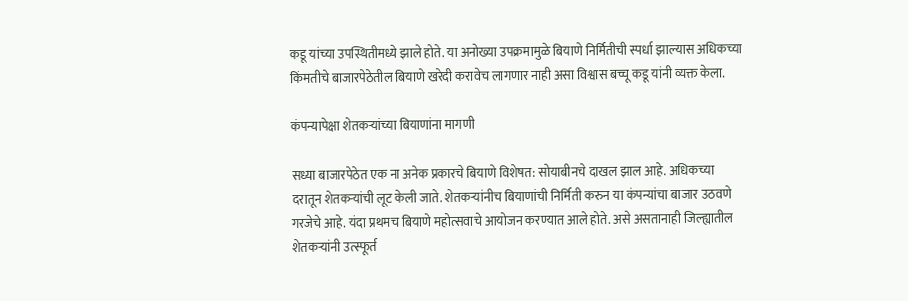कडू यांच्या उपस्थितीमध्ये झाले होते. या अनोख्या उपक्रमामुळे बियाणे निर्मितीची स्पर्धा झाल्यास अधिकच्या किंमतीचे बाजारपेठेतील बियाणे खरेदी करावेच लागणार नाही असा विश्वास बच्चू कडू यांनी व्यक्त केला.

कंपन्यापेक्षा शेतकऱ्यांच्या बियाणांना मागणी

सध्या बाजारपेठेत एक ना अनेक प्रकारचे बियाणे विशेषत: सोयाबीनचे दाखल झाल आहे. अधिकच्या दरातून शेतकऱ्यांची लूट केली जाते. शेतकऱ्यांनीच बियाणांची निर्मिती करुन या कंपन्यांचा बाजार उठवणे गरजेचे आहे. यंदा प्रथमच बियाणे महोत्सवाचे आयोजन करण्यात आले होते. असे असतानाही जिल्ह्यातील शेतकऱ्यांनी उत्स्फूर्त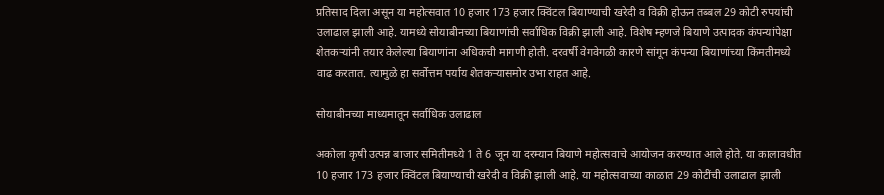प्रतिसाद दिला असून या महोत्सवात 10 हजार 173 हजार क्विंटल बियाण्याची खरेदी व विक्री होऊन तब्बल 29 कोटी रुपयांची उलाढाल झाली आहे. यामध्ये सोयाबीनच्या बियाणांची सर्वाधिक विक्री झाली आहे. विशेष म्हणजे बियाणे उत्पादक कंपन्यांपेक्षा शेतकऱ्यांनी तयार केलेल्या बियाणांना अधिकची मागणी होती. दरवर्षी वेगवेगळी कारणे सांगून कंपन्या बियाणांच्या किंमतीमध्ये वाढ करतात. त्यामुळे हा सर्वोत्तम पर्याय शेतकऱ्यासमोर उभा राहत आहे.

सोयाबीनच्या माध्यमातून सर्वाधिक उलाढाल

अकोला कृषी उत्पन्न बाजार समितीमध्ये 1 ते 6 जून या दरम्यान बियाणे महोत्सवाचे आयोजन करण्यात आले होते. या कालावधीत 10 हजार 173 हजार क्विंटल बियाण्याची खरेदी व विक्री झाली आहे. या महोत्सवाच्या काळात 29 कोटींची उलाढाल झाली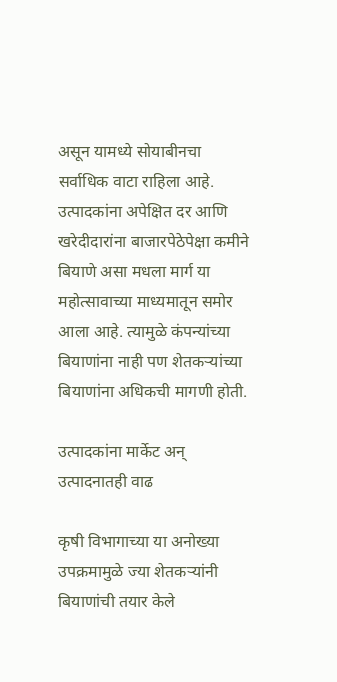असून यामध्ये सोयाबीनचा सर्वाधिक वाटा राहिला आहे. उत्पादकांना अपेक्षित दर आणि खरेदीदारांना बाजारपेठेपेक्षा कमीने बियाणे असा मधला मार्ग या महोत्सावाच्या माध्यमातून समोर आला आहे. त्यामुळे कंपन्यांच्या बियाणांना नाही पण शेतकऱ्यांच्या बियाणांना अधिकची मागणी होती.

उत्पादकांना मार्केट अन् उत्पादनातही वाढ

कृषी विभागाच्या या अनोख्या उपक्रमामुळे ज्या शेतकऱ्यांनी बियाणांची तयार केले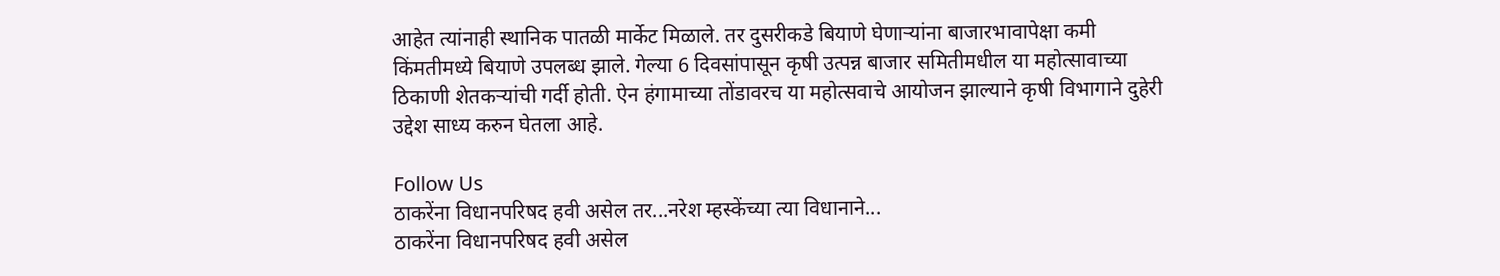आहेत त्यांनाही स्थानिक पातळी मार्केट मिळाले. तर दुसरीकडे बियाणे घेणाऱ्यांना बाजारभावापेक्षा कमी किंमतीमध्ये बियाणे उपलब्ध झाले. गेल्या 6 दिवसांपासून कृषी उत्पन्न बाजार समितीमधील या महोत्सावाच्या ठिकाणी शेतकऱ्यांची गर्दी होती. ऐन हंगामाच्या तोंडावरच या महोत्सवाचे आयोजन झाल्याने कृषी विभागाने दुहेरी उद्देश साध्य करुन घेतला आहे.

Follow Us
ठाकरेंना विधानपरिषद हवी असेल तर...नरेश म्हस्केंच्या त्या विधानाने...
ठाकरेंना विधानपरिषद हवी असेल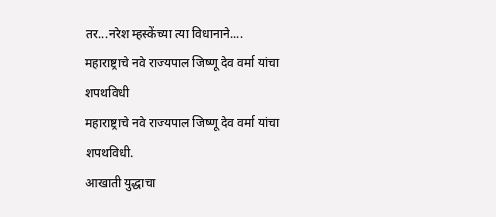तर...नरेश म्हस्केंच्या त्या विधानाने....
महाराष्ट्राचे नवे राज्यपाल जिष्णू देव वर्मा यांचा शपथविधी
महाराष्ट्राचे नवे राज्यपाल जिष्णू देव वर्मा यांचा शपथविधी.
आखाती युद्धाचा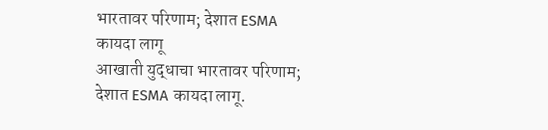भारतावर परिणाम; देशात ESMA कायदा लागू
आखाती युद्धाचा भारतावर परिणाम; देशात ESMA कायदा लागू.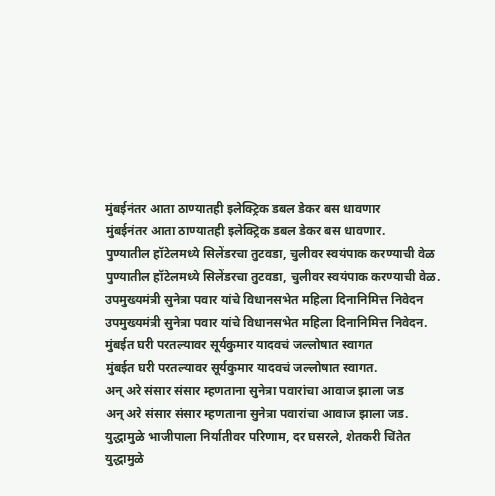मुंबईनंतर आता ठाण्यातही इलेक्ट्रिक डबल डेकर बस धावणार
मुंबईनंतर आता ठाण्यातही इलेक्ट्रिक डबल डेकर बस धावणार.
पुण्यातील हॉटेलमध्ये सिलेंडरचा तुटवडा, चुलीवर स्वयंपाक करण्याची वेळ
पुण्यातील हॉटेलमध्ये सिलेंडरचा तुटवडा, चुलीवर स्वयंपाक करण्याची वेळ.
उपमुख्यमंत्री सुनेत्रा पवार यांचे विधानसभेत महिला दिनानिमित्त निवेदन
उपमुख्यमंत्री सुनेत्रा पवार यांचे विधानसभेत महिला दिनानिमित्त निवेदन.
मुंबईत घरी परतल्यावर सूर्यकुमार यादवचं जल्लोषात स्वागत
मुंबईत घरी परतल्यावर सूर्यकुमार यादवचं जल्लोषात स्वागत.
अन् अरे संसार संसार म्हणताना सुनेत्रा पवारांचा आवाज झाला जड
अन् अरे संसार संसार म्हणताना सुनेत्रा पवारांचा आवाज झाला जड.
युद्धामुळे भाजीपाला निर्यातीवर परिणाम, दर घसरले, शेतकरी चिंतेत
युद्धामुळे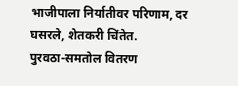भाजीपाला निर्यातीवर परिणाम, दर घसरले, शेतकरी चिंतेत.
पुरवठा-समतोल वितरण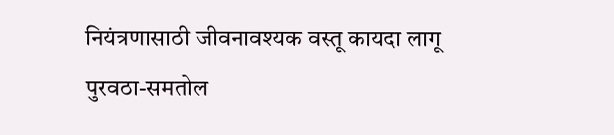नियंत्रणासाठी जीवनावश्यक वस्तू कायदा लागू
पुरवठा-समतोल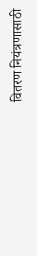वितरण नियंत्रणासाठी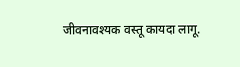जीवनावश्यक वस्तू कायदा लागू.